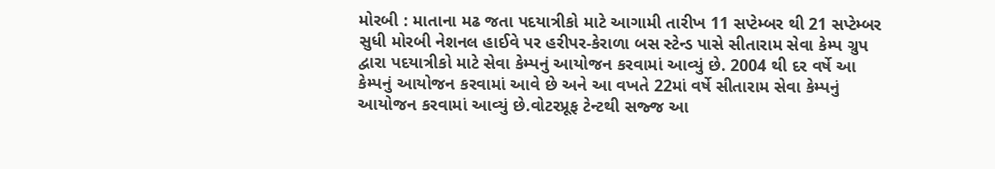મોરબી : માતાના મઢ જતા પદયાત્રીકો માટે આગામી તારીખ 11 સપ્ટેમ્બર થી 21 સપ્ટેમ્બર સુધી મોરબી નેશનલ હાઈવે પર હરીપર-કેરાળા બસ સ્ટેન્ડ પાસે સીતારામ સેવા કેમ્પ ગ્રુપ દ્વારા પદયાત્રીકો માટે સેવા કેમ્પનું આયોજન કરવામાં આવ્યું છે. 2004 થી દર વર્ષે આ કેમ્પનું આયોજન કરવામાં આવે છે અને આ વખતે 22માં વર્ષે સીતારામ સેવા કેમ્પનું આયોજન કરવામાં આવ્યું છે.વોટરપ્રૂફ ટેન્ટથી સજ્જ આ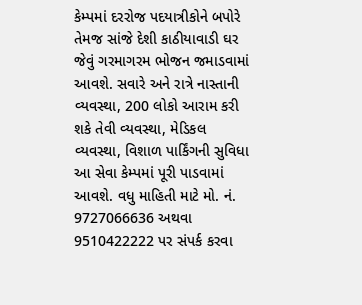કેમ્પમાં દરરોજ પદયાત્રીકોને બપોરે તેમજ સાંજે દેશી કાઠીયાવાડી ઘર જેવું ગરમાગરમ ભોજન જમાડવામાં આવશે. સવારે અને રાત્રે નાસ્તાની વ્યવસ્થા, 200 લોકો આરામ કરી શકે તેવી વ્યવસ્થા, મેડિકલ વ્યવસ્થા, વિશાળ પાર્કિંગની સુવિધા આ સેવા કેમ્પમાં પૂરી પાડવામાં આવશે. વધુ માહિતી માટે મો. નં. 9727066636 અથવા 9510422222 પર સંપર્ક કરવા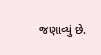જણાવ્યું છે.